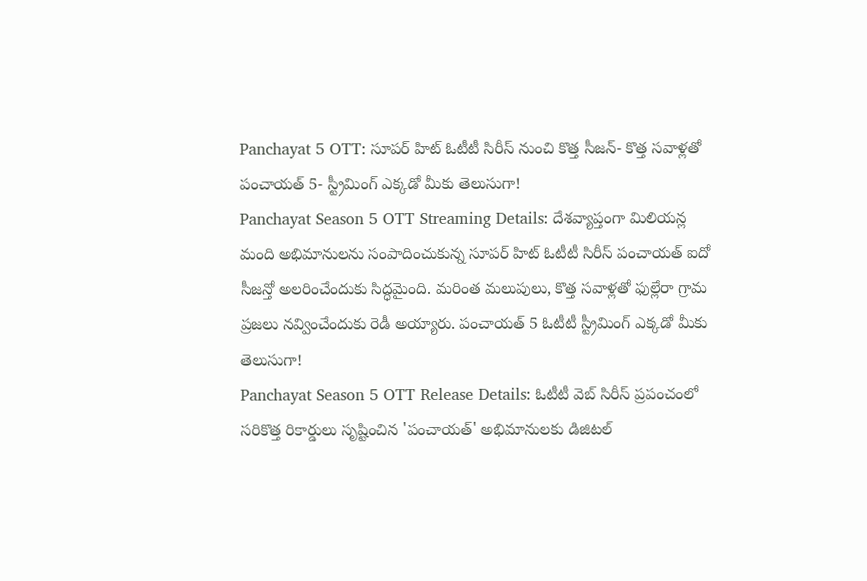Panchayat 5 OTT: సూపర్ హిట్ ఓటీటీ సిరీస్ నుంచి కొత్త సీజన్- కొత్త సవాళ్లతో పంచాయత్ 5- స్ట్రీమింగ్ ఎక్కడో మీకు తెలుసుగా!
Panchayat Season 5 OTT Streaming Details: దేశవ్యాప్తంగా మిలియన్ల మంది అభిమానులను సంపాదించుకున్న సూపర్ హిట్ ఓటీటీ సిరీస్ పంచాయత్ ఐదో సీజన్తో అలరించేందుకు సిద్ధమైంది. మరింత మలుపులు, కొత్త సవాళ్లతో ఫుల్లేరా గ్రామ ప్రజలు నవ్వించేందుకు రెడీ అయ్యారు. పంచాయత్ 5 ఓటీటీ స్ట్రీమింగ్ ఎక్కడో మీకు తెలుసుగా!
Panchayat Season 5 OTT Release Details: ఓటీటీ వెబ్ సిరీస్ ప్రపంచంలో సరికొత్త రికార్డులు సృష్టించిన 'పంచాయత్' అభిమానులకు డిజిటల్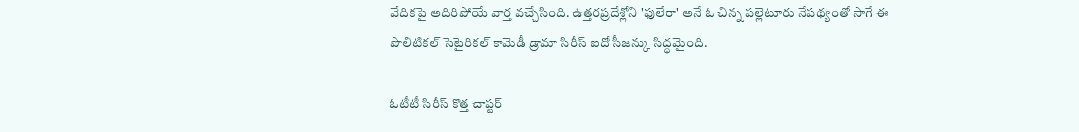వేదికపై అదిరిపోయే వార్త వచ్చేసింది. ఉత్తరప్రదేశ్లోని 'ఫులేరా' అనే ఓ చిన్న పల్లెటూరు నేపథ్యంతో సాగే ఈ పొలిటికల్ సెటైరికల్ కామెడీ డ్రామా సిరీస్ ఐదో సీజన్కు సిద్ధమైంది.

ఓటీటీ సిరీస్ కొత్త చాప్టర్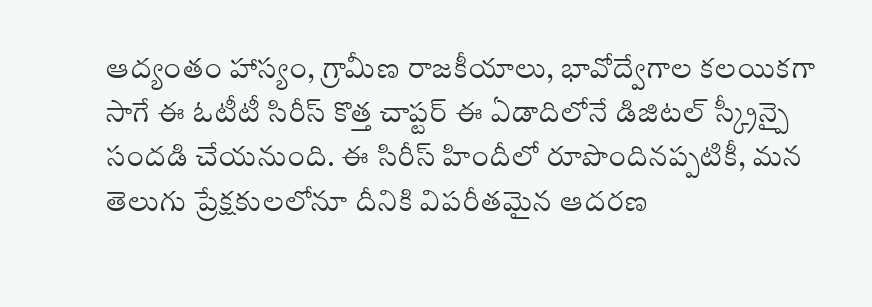ఆద్యంతం హాస్యం, గ్రామీణ రాజకీయాలు, భావోద్వేగాల కలయికగా సాగే ఈ ఓటీటీ సిరీస్ కొత్త చాప్టర్ ఈ ఏడాదిలోనే డిజిటల్ స్క్రీన్పై సందడి చేయనుంది. ఈ సిరీస్ హిందీలో రూపొందినప్పటికీ, మన తెలుగు ప్రేక్షకులలోనూ దీనికి విపరీతమైన ఆదరణ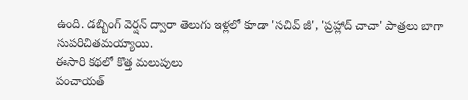ఉంది. డబ్బింగ్ వెర్షన్ ద్వారా తెలుగు ఇళ్లలో కూడా 'సచివ్ జీ', 'ప్రహ్లాద్ చాచా' పాత్రలు బాగా సుపరిచితమయ్యాయి.
ఈసారి కథలో కొత్త మలుపులు
పంచాయత్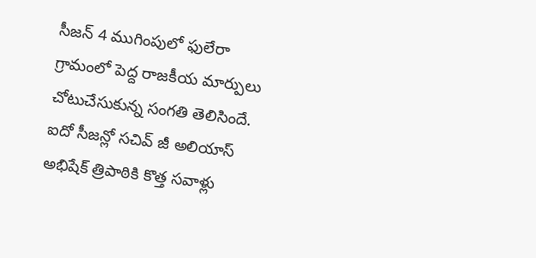సీజన్ 4 ముగింపులో ఫులేరా గ్రామంలో పెద్ద రాజకీయ మార్పులు చోటుచేసుకున్న సంగతి తెలిసిందే. ఐదో సీజన్లో సచివ్ జీ అలియాస్ అభిషేక్ త్రిపాఠికి కొత్త సవాళ్లు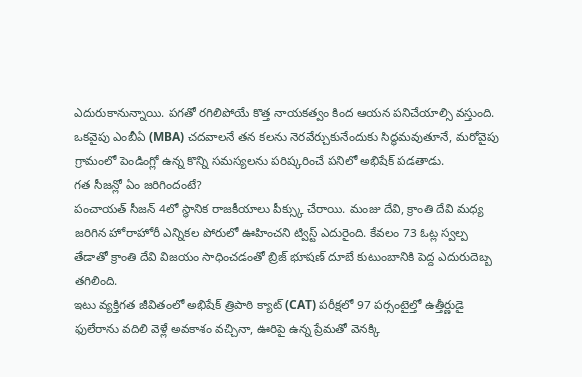ఎదురుకానున్నాయి. పగతో రగిలిపోయే కొత్త నాయకత్వం కింద ఆయన పనిచేయాల్సి వస్తుంది. ఒకవైపు ఎంబీఏ (MBA) చదవాలనే తన కలను నెరవేర్చుకునేందుకు సిద్ధమవుతూనే, మరోవైపు గ్రామంలో పెండింగ్లో ఉన్న కొన్ని సమస్యలను పరిష్కరించే పనిలో అభిషేక్ పడతాడు.
గత సీజన్లో ఏం జరిగిందంటే?
పంచాయత్ సీజన్ 4లో స్థానిక రాజకీయాలు పీక్స్కు చేరాయి. మంజు దేవి, క్రాంతి దేవి మధ్య జరిగిన హోరాహోరీ ఎన్నికల పోరులో ఊహించని ట్విస్ట్ ఎదురైంది. కేవలం 73 ఓట్ల స్వల్ప తేడాతో క్రాంతి దేవి విజయం సాధించడంతో బ్రిజ్ భూషణ్ దూబే కుటుంబానికి పెద్ద ఎదురుదెబ్బ తగిలింది.
ఇటు వ్యక్తిగత జీవితంలో అభిషేక్ త్రిపాఠి క్యాట్ (CAT) పరీక్షలో 97 పర్సంటైల్తో ఉత్తీర్ణుడై ఫులేరాను వదిలి వెళ్లే అవకాశం వచ్చినా, ఊరిపై ఉన్న ప్రేమతో వెనక్కి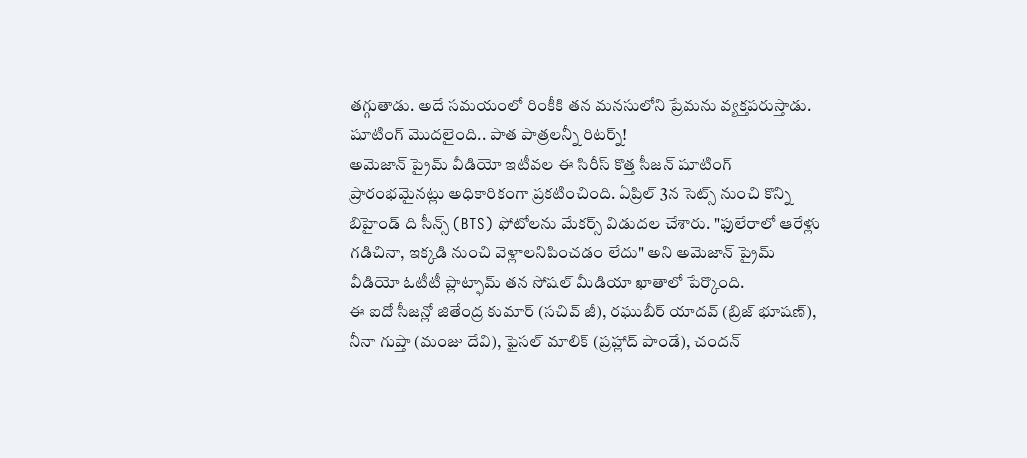తగ్గుతాడు. అదే సమయంలో రింకీకి తన మనసులోని ప్రేమను వ్యక్తపరుస్తాడు.
షూటింగ్ మొదలైంది.. పాత పాత్రలన్నీ రిటర్న్!
అమెజాన్ ప్రైమ్ వీడియో ఇటీవల ఈ సిరీస్ కొత్త సీజన్ షూటింగ్ ప్రారంభమైనట్లు అధికారికంగా ప్రకటించింది. ఏప్రిల్ 3న సెట్స్ నుంచి కొన్ని బిహైండ్ ది సీన్స్ (BTS) ఫోటోలను మేకర్స్ విడుదల చేశారు. "ఫులేరాలో ఆరేళ్లు గడిచినా, ఇక్కడి నుంచి వెళ్లాలనిపించడం లేదు" అని అమెజాన్ ప్రైమ్ వీడియో ఓటీటీ ప్లాట్ఫామ్ తన సోషల్ మీడియా ఖాతాలో పేర్కొంది.
ఈ ఐదో సీజన్లో జితేంద్ర కుమార్ (సచివ్ జీ), రఘుబీర్ యాదవ్ (బ్రిజ్ భూషణ్), నీనా గుప్తా (మంజు దేవి), ఫైసల్ మాలిక్ (ప్రహ్లాద్ పాండే), చందన్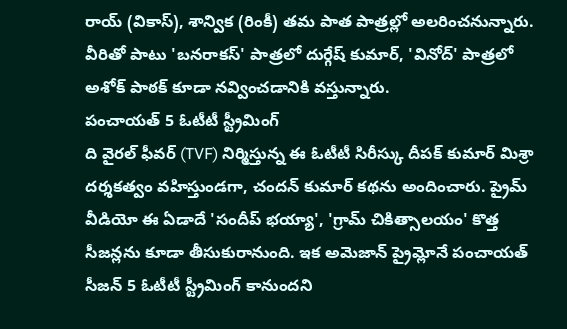రాయ్ (వికాస్), శాన్విక (రింకీ) తమ పాత పాత్రల్లో అలరించనున్నారు. వీరితో పాటు 'బనరాకస్' పాత్రలో దుర్గేష్ కుమార్, 'వినోద్' పాత్రలో అశోక్ పాఠక్ కూడా నవ్వించడానికి వస్తున్నారు.
పంచాయత్ 5 ఓటీటీ స్ట్రీమింగ్
ది వైరల్ ఫీవర్ (TVF) నిర్మిస్తున్న ఈ ఓటీటీ సిరీస్కు దీపక్ కుమార్ మిశ్రా దర్శకత్వం వహిస్తుండగా, చందన్ కుమార్ కథను అందించారు. ప్రైమ్ వీడియో ఈ ఏడాదే 'సందీప్ భయ్యా', 'గ్రామ్ చికిత్సాలయం' కొత్త సీజన్లను కూడా తీసుకురానుంది. ఇక అమెజాన్ ప్రైమ్లోనే పంచాయత్ సీజన్ 5 ఓటీటీ స్ట్రీమింగ్ కానుందని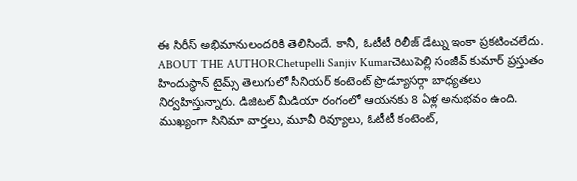ఈ సిరీస్ అభిమానులందరికి తెలిసిందే. కానీ, ఓటీటీ రిలీజ్ డేట్ను ఇంకా ప్రకటించలేదు.
ABOUT THE AUTHORChetupelli Sanjiv Kumarచెటుపెల్లి సంజీవ్ కుమార్ ప్రస్తుతం హిందుస్థాన్ టైమ్స్ తెలుగులో సీనియర్ కంటెంట్ ప్రొడ్యూసర్గా బాధ్యతలు నిర్వహిస్తున్నారు. డిజిటల్ మీడియా రంగంలో ఆయనకు 8 ఏళ్ల అనుభవం ఉంది. ముఖ్యంగా సినిమా వార్తలు, మూవీ రివ్యూలు, ఓటీటీ కంటెంట్,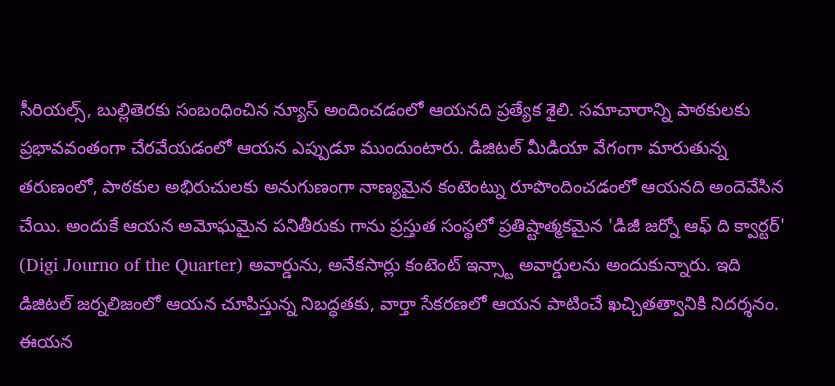సీరియల్స్, బుల్లితెరకు సంబంధించిన న్యూస్ అందించడంలో ఆయనది ప్రత్యేక శైలి. సమాచారాన్ని పాఠకులకు ప్రభావవంతంగా చేరవేయడంలో ఆయన ఎప్పుడూ ముందుంటారు. డిజిటల్ మీడియా వేగంగా మారుతున్న తరుణంలో, పాఠకుల అభిరుచులకు అనుగుణంగా నాణ్యమైన కంటెంట్ను రూపొందించడంలో ఆయనది అందెవేసిన చేయి. అందుకే ఆయన అమోఘమైన పనితీరుకు గాను ప్రస్తుత సంస్థలో ప్రతిష్టాత్మకమైన 'డిజీ జర్నో ఆఫ్ ది క్వార్టర్' (Digi Journo of the Quarter) అవార్డును, అనేకసార్లు కంటెంట్ ఇన్స్టా అవార్డులను అందుకున్నారు. ఇది డిజిటల్ జర్నలిజంలో ఆయన చూపిస్తున్న నిబద్ధతకు, వార్తా సేకరణలో ఆయన పాటించే ఖచ్చితత్వానికి నిదర్శనం. ఈయన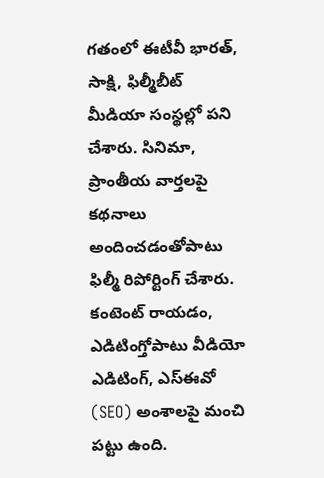గతంలో ఈటీవీ భారత్, సాక్షి, ఫిల్మీబీట్ మీడియా సంస్థల్లో పని చేశారు. సినిమా, ప్రాంతీయ వార్తలపై కథనాలు అందించడంతోపాటు ఫిల్మీ రిపోర్టింగ్ చేశారు. కంటెంట్ రాయడం, ఎడిటింగ్తోపాటు వీడియో ఎడిటింగ్, ఎస్ఈవో (SEO) అంశాలపై మంచి పట్టు ఉంది.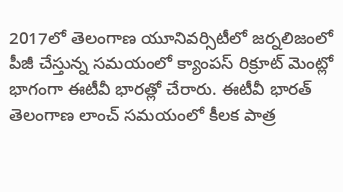2017లో తెలంగాణ యూనివర్సిటీలో జర్నలిజంలో పీజీ చేస్తున్న సమయంలో క్యాంపస్ రిక్రూట్ మెంట్లో భాగంగా ఈటీవీ భారత్లో చేరారు. ఈటీవీ భారత్ తెలంగాణ లాంచ్ సమయంలో కీలక పాత్ర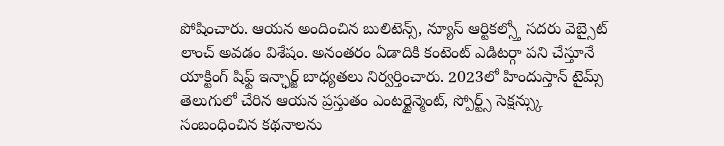పోషించారు. ఆయన అందించిన బులిటెన్స్, న్యూస్ ఆర్టికల్స్తో సదరు వెబ్సైట్ లాంచ్ అవడం విశేషం. అనంతరం ఏడాదికి కంటెంట్ ఎడిటర్గా పని చేస్తూనే యాక్టింగ్ షిఫ్ట్ ఇన్ఛార్జ్ బాధ్యతలు నిర్వర్తించారు. 2023లో హిందుస్తాన్ టైమ్స్ తెలుగులో చేరిన ఆయన ప్రస్తుతం ఎంటర్టైన్మెంట్, స్పోర్ట్స్ సెక్షన్స్కు సంబంధించిన కథనాలను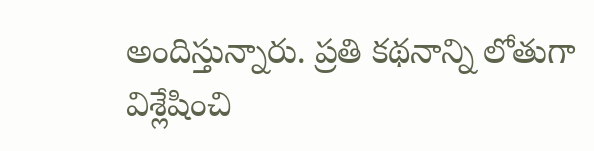అందిస్తున్నారు. ప్రతి కథనాన్ని లోతుగా విశ్లేషించి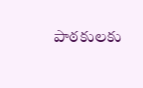పాఠకులకు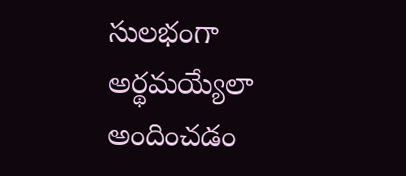సులభంగా అర్థమయ్యేలా అందించడం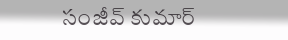సంజీవ్ కుమార్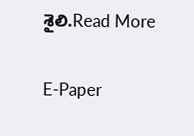శైలి.Read More

E-Paper